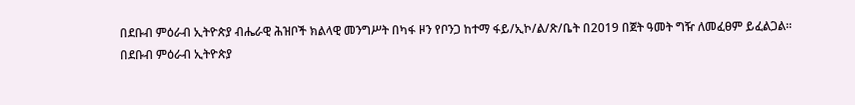በደቡብ ምዕራብ ኢትዮጵያ ብሔራዊ ሕዝቦች ክልላዊ መንግሥት በካፋ ዞን የቦንጋ ከተማ ፋይ/ኢኮ/ል/ጽ/ቤት በ2019 በጀት ዓመት ግዥ ለመፈፀም ይፈልጋል።
በደቡብ ምዕራብ ኢትዮጵያ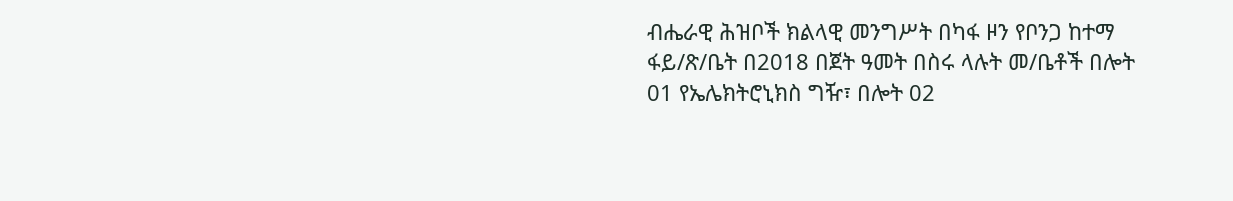ብሔራዊ ሕዝቦች ክልላዊ መንግሥት በካፋ ዞን የቦንጋ ከተማ ፋይ/ጽ/ቤት በ2018 በጀት ዓመት በስሩ ላሉት መ/ቤቶች በሎት 01 የኤሌክትሮኒክስ ግዥ፣ በሎት 02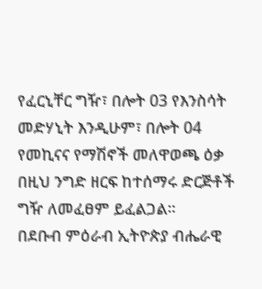የፈርኒቸር ግዥ፣ በሎት 03 የእንስሳት መድሃኒት እንዲሁም፣ በሎት 04 የመኪናና የማሽኖች መለዋወጫ ዕቃ በዚህ ንግድ ዘርፍ ከተሰማሩ ድርጅቶች ግዥ ለመፈፀም ይፈልጋል።
በደቡብ ምዕራብ ኢትዮጵያ ብሔራዊ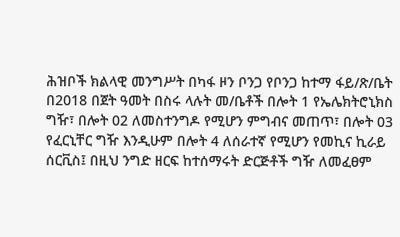ሕዝቦች ክልላዊ መንግሥት በካፋ ዞን ቦንጋ የቦንጋ ከተማ ፋይ/ጽ/ቤት በ2018 በጀት ዓመት በስሩ ላሉት መ/ቤቶች በሎት 1 የኤሌክትሮኒክስ ግዥ፣ በሎት 02 ለመስተንግዶ የሚሆን ምግብና መጠጥ፣ በሎት 03 የፈርኒቸር ግዥ እንዲሁም በሎት 4 ለሰራተኛ የሚሆን የመኪና ኪራይ ሰርቪስ፤ በዚህ ንግድ ዘርፍ ከተሰማሩት ድርጅቶች ግዥ ለመፈፀም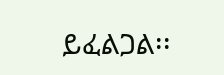ይፈልጋል፡፡